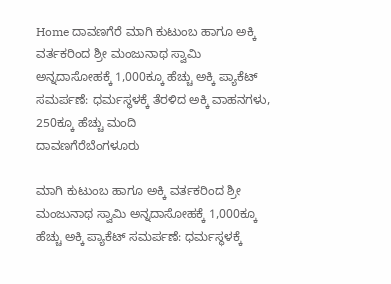Home ದಾವಣಗೆರೆ ಮಾಗಿ ಕುಟುಂಬ ಹಾಗೂ ಅಕ್ಕಿ ವರ್ತಕರಿಂದ ಶ್ರೀ ಮಂಜುನಾಥ ಸ್ವಾಮಿ ಅನ್ನದಾಸೋಹಕ್ಕೆ 1,000ಕ್ಕೂ ಹೆಚ್ಚು ಅಕ್ಕಿ ಪ್ಯಾಕೆಟ್ ಸಮರ್ಪಣೆ: ಧರ್ಮಸ್ಥಳಕ್ಕೆ ತೆರಳಿದ ಅಕ್ಕಿ ವಾಹನಗಳು, 250ಕ್ಕೂ ಹೆಚ್ಚು ಮಂದಿ
ದಾವಣಗೆರೆಬೆಂಗಳೂರು

ಮಾಗಿ ಕುಟುಂಬ ಹಾಗೂ ಅಕ್ಕಿ ವರ್ತಕರಿಂದ ಶ್ರೀ ಮಂಜುನಾಥ ಸ್ವಾಮಿ ಅನ್ನದಾಸೋಹಕ್ಕೆ 1,000ಕ್ಕೂ ಹೆಚ್ಚು ಅಕ್ಕಿ ಪ್ಯಾಕೆಟ್ ಸಮರ್ಪಣೆ: ಧರ್ಮಸ್ಥಳಕ್ಕೆ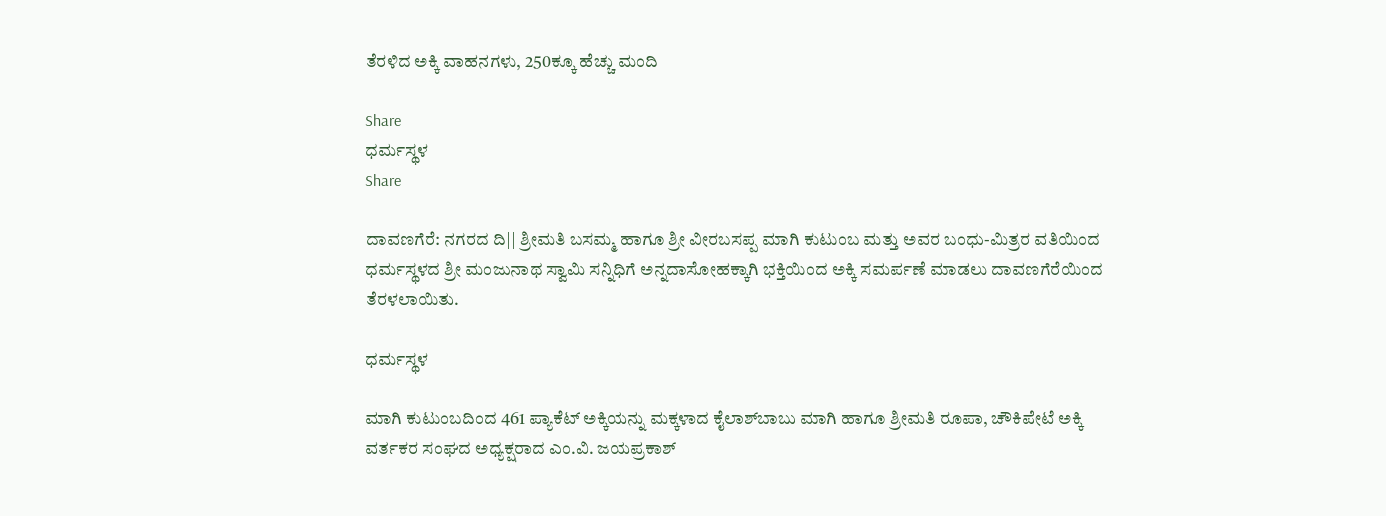ತೆರಳಿದ ಅಕ್ಕಿ ವಾಹನಗಳು, 250ಕ್ಕೂ ಹೆಚ್ಚು ಮಂದಿ

Share
ಧರ್ಮಸ್ಥಳ
Share

ದಾವಣಗೆರೆ: ನಗರದ ದಿ|| ಶ್ರೀಮತಿ ಬಸಮ್ಮ ಹಾಗೂ ಶ್ರೀ ವೀರಬಸಪ್ಪ ಮಾಗಿ ಕುಟುಂಬ ಮತ್ತು ಅವರ ಬಂಧು-ಮಿತ್ರರ ವತಿಯಿಂದ ಧರ್ಮಸ್ಥಳದ ಶ್ರೀ ಮಂಜುನಾಥ ಸ್ವಾಮಿ ಸನ್ನಿಧಿಗೆ ಅನ್ನದಾಸೋಹಕ್ಕಾಗಿ ಭಕ್ತಿಯಿಂದ ಅಕ್ಕಿ ಸಮರ್ಪಣೆ ಮಾಡಲು ದಾವಣಗೆರೆಯಿಂದ ತೆರಳಲಾಯಿತು.

ಧರ್ಮಸ್ಥಳ

ಮಾಗಿ ಕುಟುಂಬದಿಂದ 461 ಪ್ಯಾಕೆಟ್ ಅಕ್ಕಿಯನ್ನು ಮಕ್ಕಳಾದ ಕೈಲಾಶ್‌ಬಾಬು ಮಾಗಿ ಹಾಗೂ ಶ್ರೀಮತಿ ರೂಪಾ, ಚೌಕಿಪೇಟೆ ಅಕ್ಕಿ ವರ್ತಕರ ಸಂಘದ ಅಧ್ಯಕ್ಷರಾದ ಎಂ.ವಿ. ಜಯಪ್ರಕಾಶ್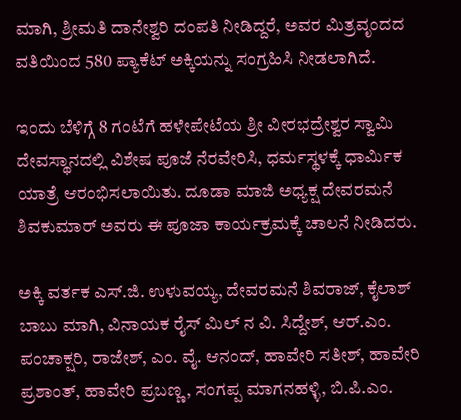ಮಾಗಿ, ಶ್ರೀಮತಿ ದಾನೇಶ್ವರಿ ದಂಪತಿ ನೀಡಿದ್ದರೆ, ಅವರ ಮಿತ್ರವೃಂದದ ವತಿಯಿಂದ 580 ಪ್ಯಾಕೆಟ್ ಅಕ್ಕಿಯನ್ನು ಸಂಗ್ರಹಿಸಿ ನೀಡಲಾಗಿದೆ.

ಇಂದು ಬೆಳಿಗ್ಗೆ 8 ಗಂಟೆಗೆ ಹಳೇಪೇಟೆಯ ಶ್ರೀ ವೀರಭದ್ರೇಶ್ವರ ಸ್ವಾಮಿ ದೇವಸ್ಥಾನದಲ್ಲಿ ವಿಶೇಷ ಪೂಜೆ ನೆರವೇರಿಸಿ, ಧರ್ಮಸ್ಥಳಕ್ಕೆ ಧಾರ್ಮಿಕ ಯಾತ್ರೆ ಆರಂಭಿಸಲಾಯಿತು. ದೂಡಾ ಮಾಜಿ ಅಧ್ಯಕ್ಷ ದೇವರಮನೆ ಶಿವಕುಮಾರ್ ಅವರು ಈ ಪೂಜಾ ಕಾರ್ಯಕ್ರಮಕ್ಕೆ ಚಾಲನೆ ನೀಡಿದರು.

ಅಕ್ಕಿ ವರ್ತಕ ಎಸ್.ಜಿ. ಉಳುವಯ್ಯ, ದೇವರಮನೆ ಶಿವರಾಜ್, ಕೈಲಾಶ್ ಬಾಬು ಮಾಗಿ, ವಿನಾಯಕ ರೈಸ್ ಮಿಲ್ ನ ವಿ. ಸಿದ್ದೇಶ್, ಆರ್.ಎಂ. ಪಂಚಾಕ್ಷರಿ, ರಾಜೇಶ್, ಎಂ. ವೈ. ಆನಂದ್, ಹಾವೇರಿ ಸತೀಶ್, ಹಾವೇರಿ ಪ್ರಶಾಂತ್, ಹಾವೇರಿ ಪ್ರಬಣ್ಣ, ಸಂಗಪ್ಪ ಮಾಗನಹಳ್ಳಿ, ಬಿ.ಪಿ.ಎಂ.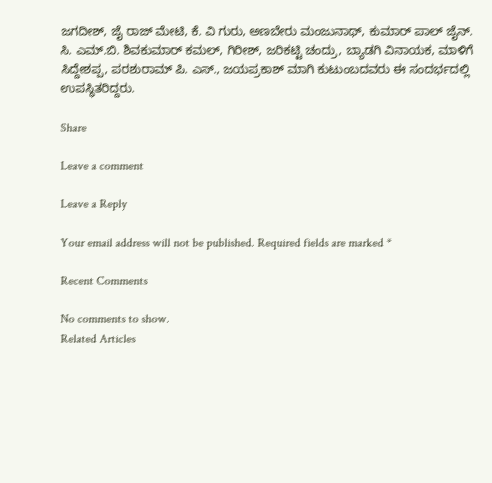ಜಗದೀಶ್, ಜೈ ರಾಜ್ ಮೇಟಿ, ಕೆ. ವಿ‌ ಗುರು, ಅಣಬೇರು ಮಂಜುನಾಥ್, ಕುಮಾರ್ ಪಾಲ್ ಜೈನ್. ಸಿ. ಎಮ್.ಬಿ. ಶಿವಕುಮಾರ್ ಕಮಲ್, ಗಿರೀಶ್, ಜರಿಕಟ್ಟಿ ಚಂದ್ರು, ಬ್ಯಾಡಗಿ ವಿನಾಯಕ, ಮಾಳಿಗೆ ಸಿದ್ದೇಶಪ್ಪ, ಪರಶುರಾಮ್ ಪಿ. ಎಸ್., ಜಯಪ್ರಕಾಶ್ ಮಾಗಿ ಕುಟುಂಬದವರು ಈ ಸಂದರ್ಭದಲ್ಲಿ ಉಪಸ್ಥಿತರಿದ್ದರು.

Share

Leave a comment

Leave a Reply

Your email address will not be published. Required fields are marked *

Recent Comments

No comments to show.
Related Articles